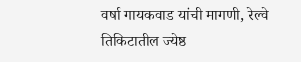वर्षा गायकवाड यांची मागणी, रेल्वे तिकिटातील ज्येष्ठ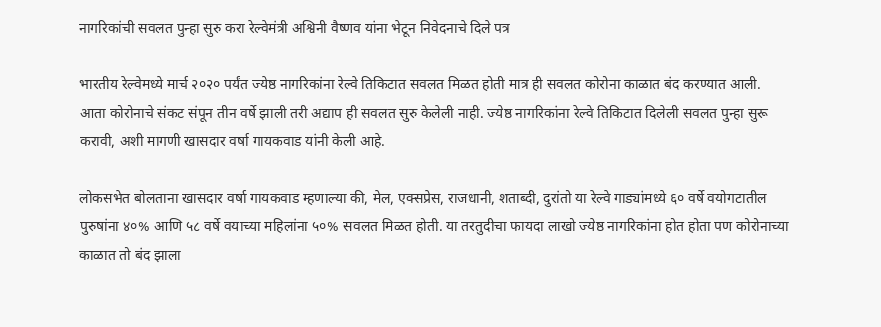नागरिकांची सवलत पुन्हा सुरु करा रेल्वेमंत्री अश्विनी वैष्णव यांना भेटून निवेदनाचे दिले पत्र

भारतीय रेल्वेमध्ये मार्च २०२० पर्यंत ज्येष्ठ नागरिकांना रेल्वे तिकिटात सवलत मिळत होती मात्र ही सवलत कोरोना काळात बंद करण्यात आली. आता कोरोनाचे संकट संपून तीन वर्षे झाली तरी अद्याप ही सवलत सुरु केलेली नाही. ज्येष्ठ नागरिकांना रेल्वे तिकिटात दिलेली सवलत पुन्हा सुरू करावी, अशी मागणी खासदार वर्षा गायकवाड यांनी केली आहे.

लोकसभेत बोलताना खासदार वर्षा गायकवाड म्हणाल्या की, मेल, एक्सप्रेस, राजधानी, शताब्दी, दुरांतो या रेल्वे गाड्यांमध्ये ६० वर्षे वयोगटातील पुरुषांना ४०% आणि ५८ वर्षे वयाच्या महिलांना ५०% सवलत मिळत होती. या तरतुदीचा फायदा लाखो ज्येष्ठ नागरिकांना होत होता पण कोरोनाच्या काळात तो बंद झाला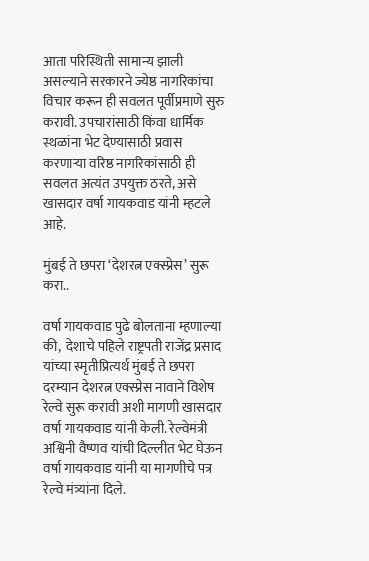आता परिस्थिती सामान्य झाली असल्याने सरकारने ज्येष्ठ नागरिकांचा विचार करून ही सवलत पूर्वीप्रमाणे सुरु करावी. उपचारांसाठी किंवा धार्मिक स्थळांना भेट देण्यासाठी प्रवास करणाऱ्या वरिष्ठ नागरिकांसाठी ही सवलत अत्यंत उपयुक्त ठरते, असे खासदार वर्षा गायकवाड यांनी म्हटले आहे.

मुंबई ते छपरा ‘देशरत्न एक्स्प्रेस’ सुरू करा..

वर्षा गायकवाड पुढे बोलताना म्हणाल्या की,  देशाचे पहिले राष्ट्रपती राजेंद्र प्रसाद यांच्या स्मृतीप्रित्यर्थ मुंबई ते छपरा दरम्यान देशरत्न एक्स्प्रेस नावाने विशेष रेल्वे सुरू करावी अशी मागणी खासदार वर्षा गायकवाड यांनी केली. रेल्वेमंत्री अश्विनी वैष्णव यांची दिल्लीत भेट घेऊन वर्षा गायकवाड यांनी या मागणीचे पत्र रेल्वे मंत्र्यांना दिले.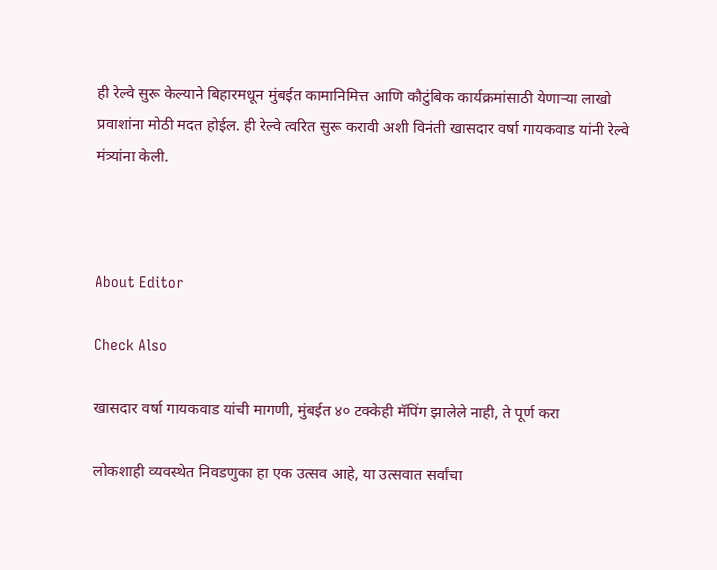ही रेल्वे सुरू केल्याने बिहारमधून मुंबईत कामानिमित्त आणि कौटुंबिक कार्यक्रमांसाठी येणाऱ्या लाखो प्रवाशांना मोठी मदत होईल. ही रेल्वे त्वरित सुरू करावी अशी विनंती खासदार वर्षा गायकवाड यांनी रेल्वे मंत्र्यांना केली.



About Editor

Check Also

खासदार वर्षा गायकवाड यांची मागणी, मुंबईत ४० टक्केही मॅपिंग झालेले नाही, ते पूर्ण करा

लोकशाही व्यवस्थेत निवडणुका हा एक उत्सव आहे, या उत्सवात सर्वांचा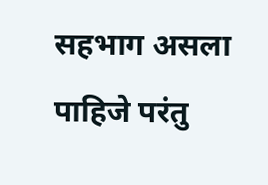सहभाग असला पाहिजे परंतु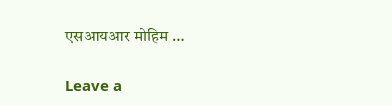एसआयआर मोहिम …

Leave a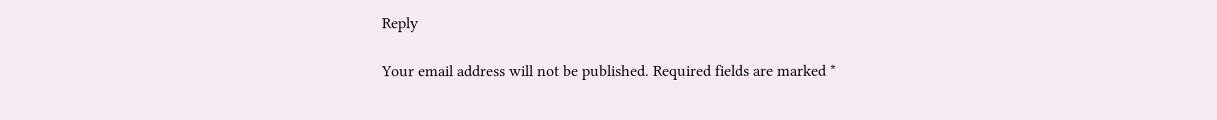Reply

Your email address will not be published. Required fields are marked *